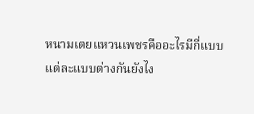หนามเตยแหวนเพชรคืออะไรมีกี่แบบ แต่ละแบบต่างกันยังไง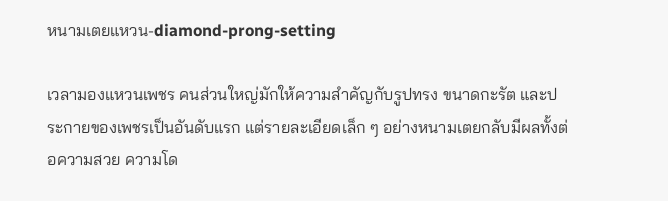หนามเตยแหวน-diamond-prong-setting

เวลามองแหวนเพชร คนส่วนใหญ่มักให้ความสำคัญกับรูปทรง ขนาดกะรัต และประกายของเพชรเป็นอันดับแรก แต่รายละเอียดเล็ก ๆ อย่างหนามเตยกลับมีผลทั้งต่อความสวย ความโด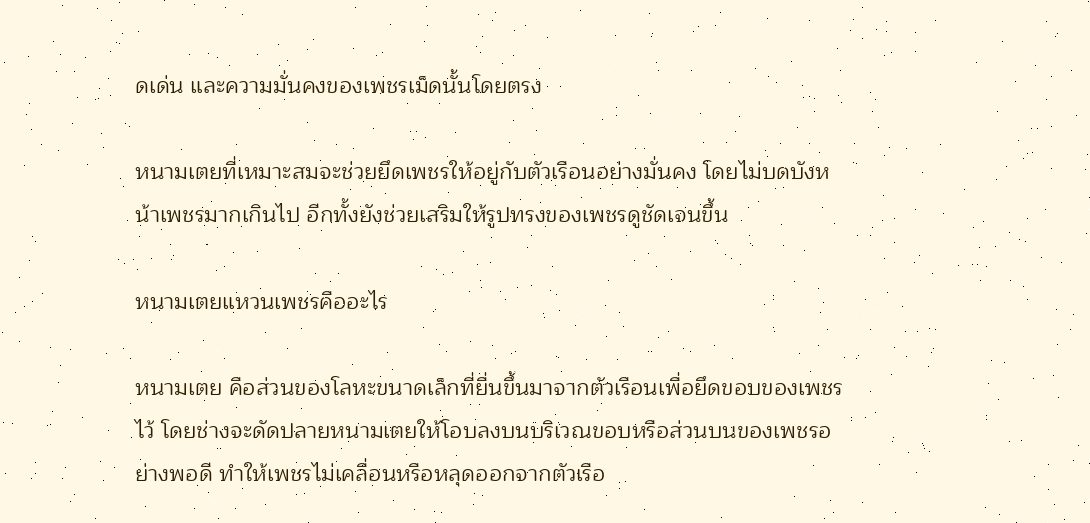ดเด่น และความมั่นคงของเพชรเม็ดนั้นโดยตรง

หนามเตยที่เหมาะสมจะช่วยยึดเพชรให้อยู่กับตัวเรือนอย่างมั่นคง โดยไม่บดบังหน้าเพชรมากเกินไป อีกทั้งยังช่วยเสริมให้รูปทรงของเพชรดูชัดเจนขึ้น

หนามเตยแหวนเพชรคืออะไร

หนามเตย คือส่วนของโลหะขนาดเล็กที่ยื่นขึ้นมาจากตัวเรือนเพื่อยึดขอบของเพชรไว้ โดยช่างจะดัดปลายหนามเตยให้โอบลงบนบริเวณขอบหรือส่วนบนของเพชรอย่างพอดี ทำให้เพชรไม่เคลื่อนหรือหลุดออกจากตัวเรือ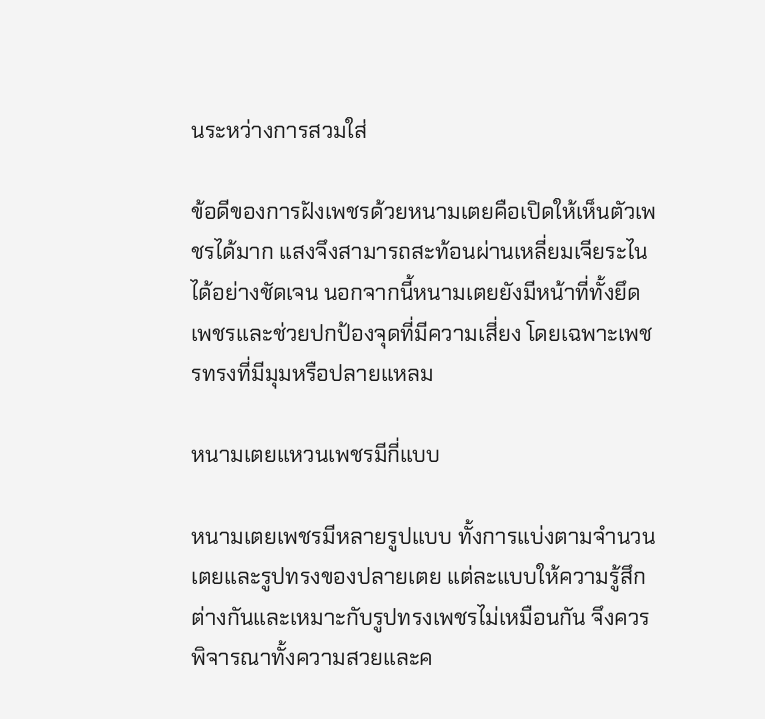นระหว่างการสวมใส่

ข้อดีของการฝังเพชรด้วยหนามเตยคือเปิดให้เห็นตัวเพชรได้มาก แสงจึงสามารถสะท้อนผ่านเหลี่ยมเจียระไนได้อย่างชัดเจน นอกจากนี้หนามเตยยังมีหน้าที่ทั้งยึดเพชรและช่วยปกป้องจุดที่มีความเสี่ยง โดยเฉพาะเพชรทรงที่มีมุมหรือปลายแหลม

หนามเตยแหวนเพชรมีกี่แบบ

หนามเตยเพชรมีหลายรูปแบบ ทั้งการแบ่งตามจำนวนเตยและรูปทรงของปลายเตย แต่ละแบบให้ความรู้สึกต่างกันและเหมาะกับรูปทรงเพชรไม่เหมือนกัน จึงควรพิจารณาทั้งความสวยและค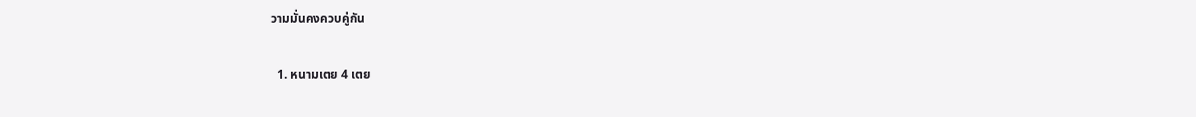วามมั่นคงควบคู่กัน

  1. หนามเตย 4 เตย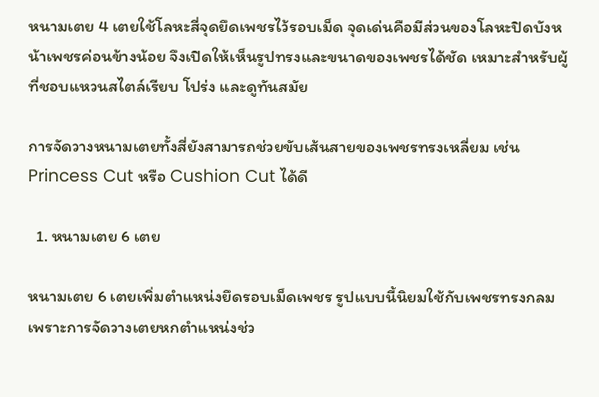หนามเตย 4 เตยใช้โลหะสี่จุดยึดเพชรไว้รอบเม็ด จุดเด่นคือมีส่วนของโลหะปิดบังหน้าเพชรค่อนข้างน้อย จึงเปิดให้เห็นรูปทรงและขนาดของเพชรได้ชัด เหมาะสำหรับผู้ที่ชอบแหวนสไตล์เรียบ โปร่ง และดูทันสมัย

การจัดวางหนามเตยทั้งสี่ยังสามารถช่วยขับเส้นสายของเพชรทรงเหลี่ยม เช่น Princess Cut หรือ Cushion Cut ได้ดี

  1. หนามเตย 6 เตย

หนามเตย 6 เตยเพิ่มตำแหน่งยึดรอบเม็ดเพชร รูปแบบนี้นิยมใช้กับเพชรทรงกลม เพราะการจัดวางเตยหกตำแหน่งช่ว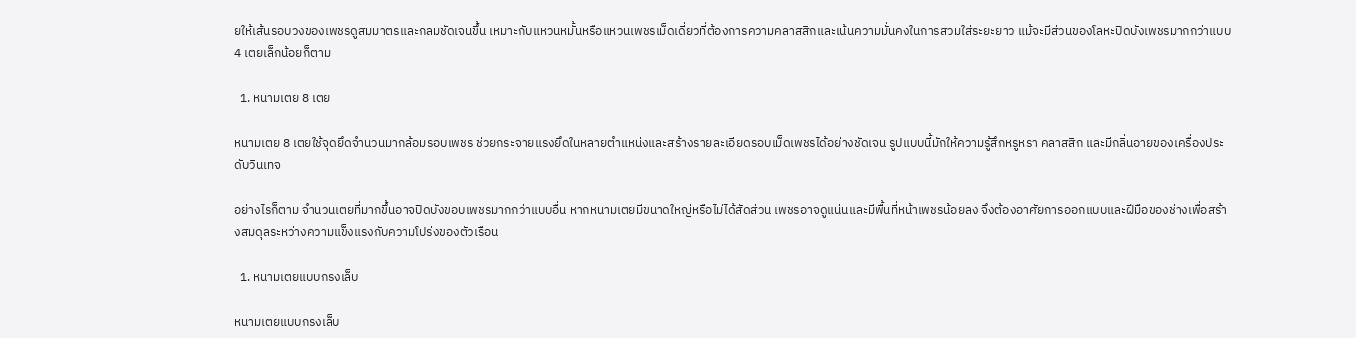ยให้เส้นรอบวงของเพชรดูสมมาตรและกลมชัดเจนขึ้น เหมาะกับแหวนหมั้นหรือแหวนเพชรเม็ดเดี่ยวที่ต้องการความคลาสสิกและเน้นความมั่นคงในการสวมใส่ระยะยาว แม้จะมีส่วนของโลหะปิดบังเพชรมากกว่าแบบ 4 เตยเล็กน้อยก็ตาม

  1. หนามเตย 8 เตย

หนามเตย 8 เตยใช้จุดยึดจำนวนมากล้อมรอบเพชร ช่วยกระจายแรงยึดในหลายตำแหน่งและสร้างรายละเอียดรอบเม็ดเพชรได้อย่างชัดเจน รูปแบบนี้มักให้ความรู้สึกหรูหรา คลาสสิก และมีกลิ่นอายของเครื่องประดับวินเทจ

อย่างไรก็ตาม จำนวนเตยที่มากขึ้นอาจปิดบังขอบเพชรมากกว่าแบบอื่น หากหนามเตยมีขนาดใหญ่หรือไม่ได้สัดส่วน เพชรอาจดูแน่นและมีพื้นที่หน้าเพชรน้อยลง จึงต้องอาศัยการออกแบบและฝีมือของช่างเพื่อสร้างสมดุลระหว่างความแข็งแรงกับความโปร่งของตัวเรือน

  1. หนามเตยแบบกรงเล็บ

หนามเตยแบบกรงเล็บ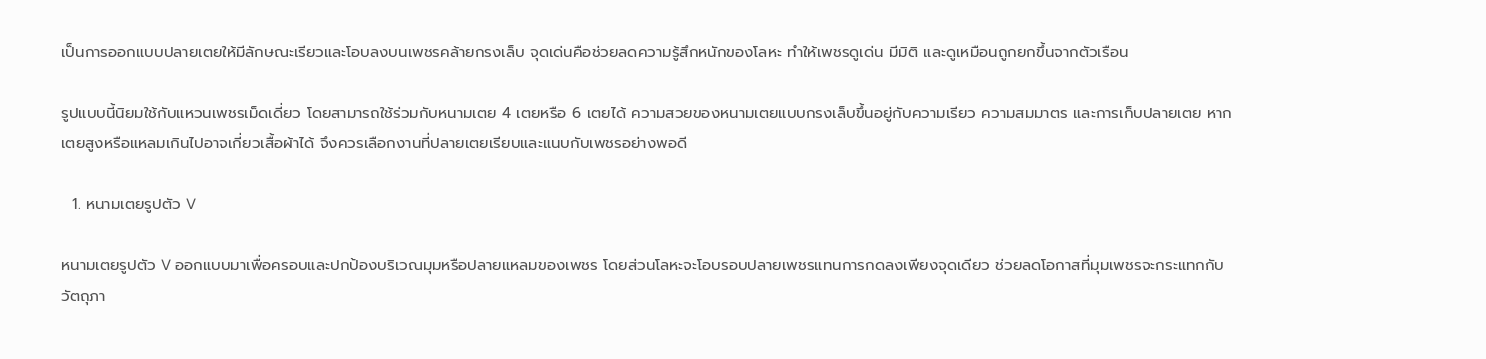เป็นการออกแบบปลายเตยให้มีลักษณะเรียวและโอบลงบนเพชรคล้ายกรงเล็บ จุดเด่นคือช่วยลดความรู้สึกหนักของโลหะ ทำให้เพชรดูเด่น มีมิติ และดูเหมือนถูกยกขึ้นจากตัวเรือน

รูปแบบนี้นิยมใช้กับแหวนเพชรเม็ดเดี่ยว โดยสามารถใช้ร่วมกับหนามเตย 4 เตยหรือ 6 เตยได้ ความสวยของหนามเตยแบบกรงเล็บขึ้นอยู่กับความเรียว ความสมมาตร และการเก็บปลายเตย หากเตยสูงหรือแหลมเกินไปอาจเกี่ยวเสื้อผ้าได้ จึงควรเลือกงานที่ปลายเตยเรียบและแนบกับเพชรอย่างพอดี

  1. หนามเตยรูปตัว V

หนามเตยรูปตัว V ออกแบบมาเพื่อครอบและปกป้องบริเวณมุมหรือปลายแหลมของเพชร โดยส่วนโลหะจะโอบรอบปลายเพชรแทนการกดลงเพียงจุดเดียว ช่วยลดโอกาสที่มุมเพชรจะกระแทกกับวัตถุภา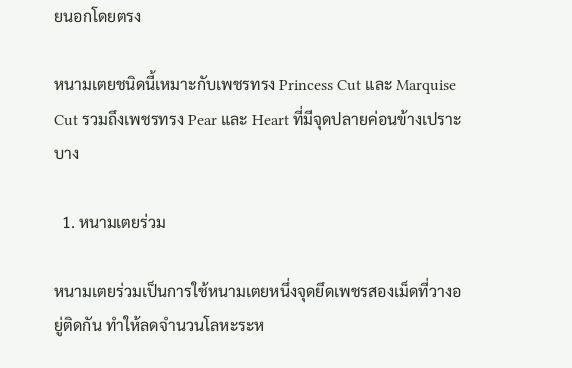ยนอกโดยตรง

หนามเตยชนิดนี้เหมาะกับเพชรทรง Princess Cut และ Marquise Cut รวมถึงเพชรทรง Pear และ Heart ที่มีจุดปลายค่อนข้างเปราะบาง

  1. หนามเตยร่วม

หนามเตยร่วมเป็นการใช้หนามเตยหนึ่งจุดยึดเพชรสองเม็ดที่วางอยู่ติดกัน ทำให้ลดจำนวนโลหะระห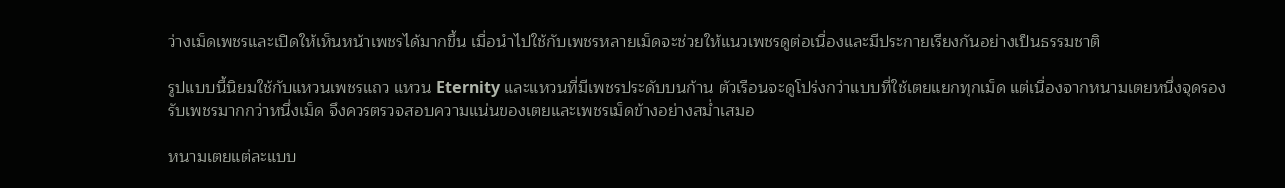ว่างเม็ดเพชรและเปิดให้เห็นหน้าเพชรได้มากขึ้น เมื่อนำไปใช้กับเพชรหลายเม็ดจะช่วยให้แนวเพชรดูต่อเนื่องและมีประกายเรียงกันอย่างเป็นธรรมชาติ

รูปแบบนี้นิยมใช้กับแหวนเพชรแถว แหวน Eternity และแหวนที่มีเพชรประดับบนก้าน ตัวเรือนจะดูโปร่งกว่าแบบที่ใช้เตยแยกทุกเม็ด แต่เนื่องจากหนามเตยหนึ่งจุดรองรับเพชรมากกว่าหนึ่งเม็ด จึงควรตรวจสอบความแน่นของเตยและเพชรเม็ดข้างอย่างสม่ำเสมอ

หนามเตยแต่ละแบบ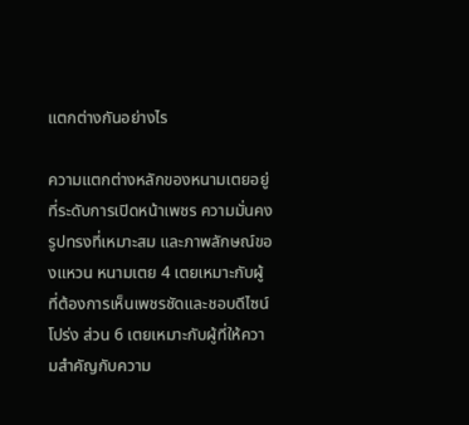แตกต่างกันอย่างไร

ความแตกต่างหลักของหนามเตยอยู่ที่ระดับการเปิดหน้าเพชร ความมั่นคง รูปทรงที่เหมาะสม และภาพลักษณ์ของแหวน หนามเตย 4 เตยเหมาะกับผู้ที่ต้องการเห็นเพชรชัดและชอบดีไซน์โปร่ง ส่วน 6 เตยเหมาะกับผู้ที่ให้ความสำคัญกับความ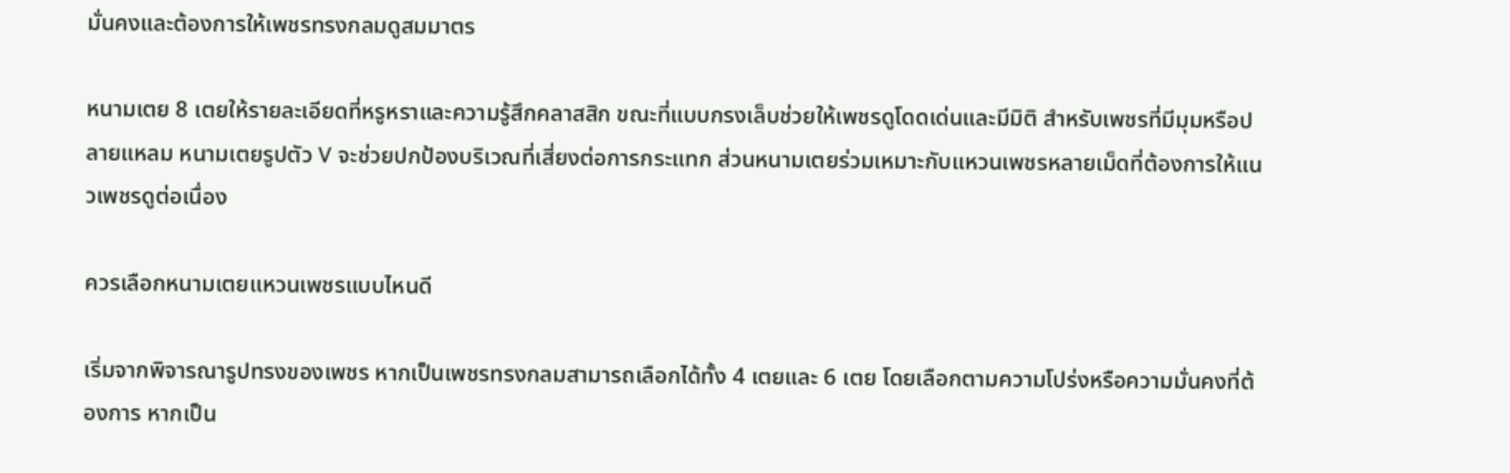มั่นคงและต้องการให้เพชรทรงกลมดูสมมาตร

หนามเตย 8 เตยให้รายละเอียดที่หรูหราและความรู้สึกคลาสสิก ขณะที่แบบกรงเล็บช่วยให้เพชรดูโดดเด่นและมีมิติ สำหรับเพชรที่มีมุมหรือปลายแหลม หนามเตยรูปตัว V จะช่วยปกป้องบริเวณที่เสี่ยงต่อการกระแทก ส่วนหนามเตยร่วมเหมาะกับแหวนเพชรหลายเม็ดที่ต้องการให้แนวเพชรดูต่อเนื่อง

ควรเลือกหนามเตยแหวนเพชรแบบไหนดี

เริ่มจากพิจารณารูปทรงของเพชร หากเป็นเพชรทรงกลมสามารถเลือกได้ทั้ง 4 เตยและ 6 เตย โดยเลือกตามความโปร่งหรือความมั่นคงที่ต้องการ หากเป็น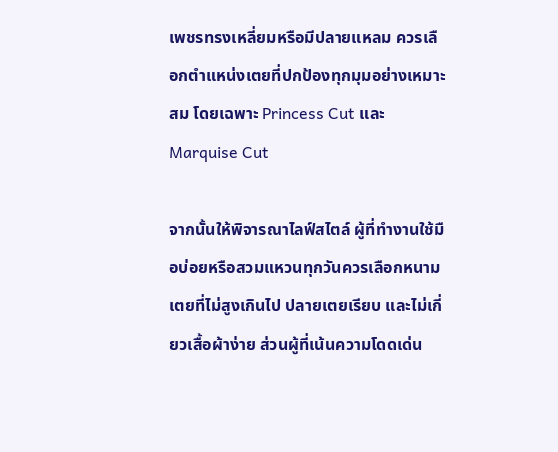เพชรทรงเหลี่ยมหรือมีปลายแหลม ควรเลือกตำแหน่งเตยที่ปกป้องทุกมุมอย่างเหมาะสม โดยเฉพาะ Princess Cut และ Marquise Cut

จากนั้นให้พิจารณาไลฟ์สไตล์ ผู้ที่ทำงานใช้มือบ่อยหรือสวมแหวนทุกวันควรเลือกหนามเตยที่ไม่สูงเกินไป ปลายเตยเรียบ และไม่เกี่ยวเสื้อผ้าง่าย ส่วนผู้ที่เน้นความโดดเด่น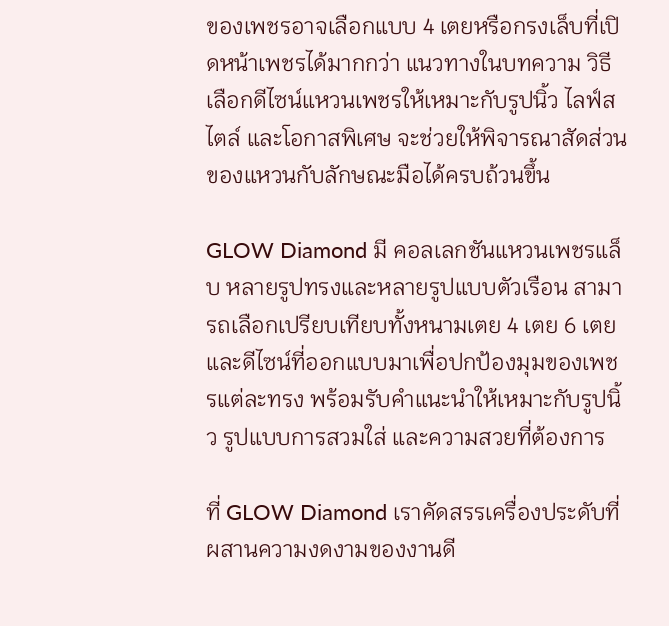ของเพชรอาจเลือกแบบ 4 เตยหรือกรงเล็บที่เปิดหน้าเพชรได้มากกว่า แนวทางในบทความ วิธีเลือกดีไซน์แหวนเพชรให้เหมาะกับรูปนิ้ว ไลฟ์สไตล์ และโอกาสพิเศษ จะช่วยให้พิจารณาสัดส่วนของแหวนกับลักษณะมือได้ครบถ้วนขึ้น

GLOW Diamond มี คอลเลกชันแหวนเพชรแล็บ หลายรูปทรงและหลายรูปแบบตัวเรือน สามารถเลือกเปรียบเทียบทั้งหนามเตย 4 เตย 6 เตย และดีไซน์ที่ออกแบบมาเพื่อปกป้องมุมของเพชรแต่ละทรง พร้อมรับคำแนะนำให้เหมาะกับรูปนิ้ว รูปแบบการสวมใส่ และความสวยที่ต้องการ

ที่ GLOW Diamond เราคัดสรรเครื่องประดับที่ผสานความงดงามของงานดี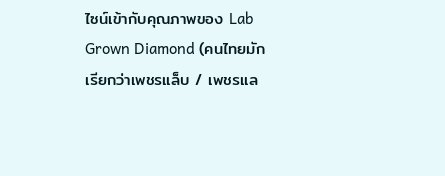ไซน์เข้ากับคุณภาพของ Lab Grown Diamond (คนไทยมักเรียกว่าเพชรแล็บ / เพชรแล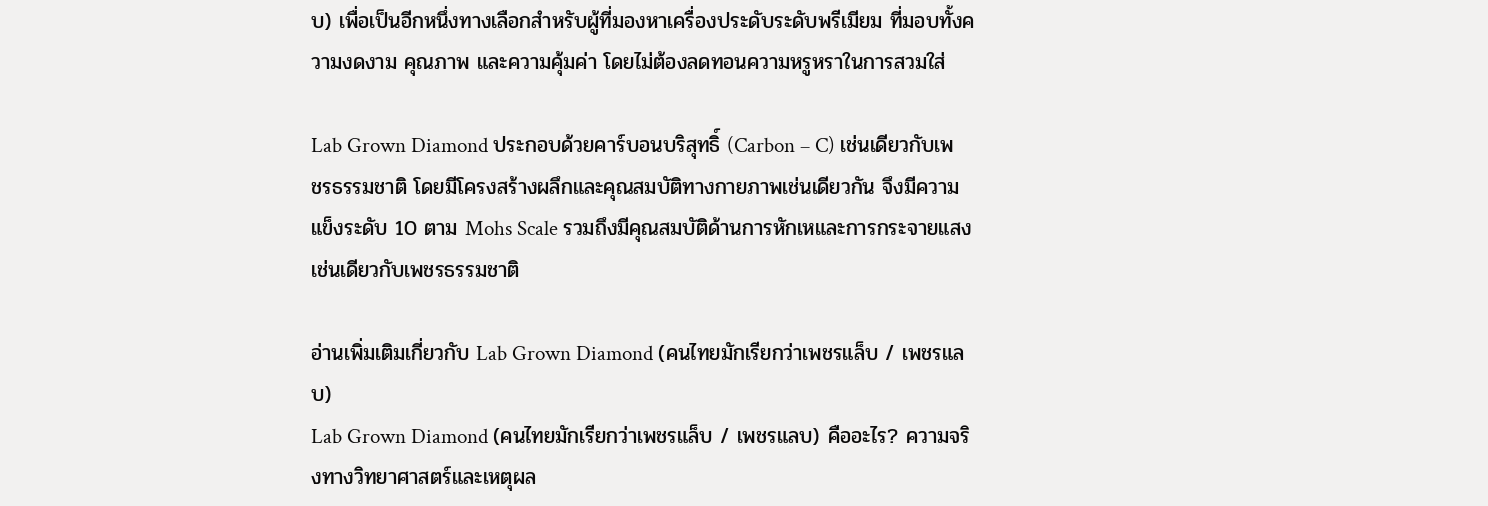บ) เพื่อเป็นอีกหนึ่งทางเลือกสำหรับผู้ที่มองหาเครื่องประดับระดับพรีเมียม ที่มอบทั้งความงดงาม คุณภาพ และความคุ้มค่า โดยไม่ต้องลดทอนความหรูหราในการสวมใส่

Lab Grown Diamond ประกอบด้วยคาร์บอนบริสุทธิ์ (Carbon – C) เช่นเดียวกับเพชรธรรมชาติ โดยมีโครงสร้างผลึกและคุณสมบัติทางกายภาพเช่นเดียวกัน จึงมีความแข็งระดับ 10 ตาม Mohs Scale รวมถึงมีคุณสมบัติด้านการหักเหและการกระจายแสงเช่นเดียวกับเพชรธรรมชาติ

อ่านเพิ่มเติมเกี่ยวกับ Lab Grown Diamond (คนไทยมักเรียกว่าเพชรแล็บ / เพชรแลบ)
Lab Grown Diamond (คนไทยมักเรียกว่าเพชรแล็บ / เพชรแลบ) คืออะไร? ความจริงทางวิทยาศาสตร์และเหตุผล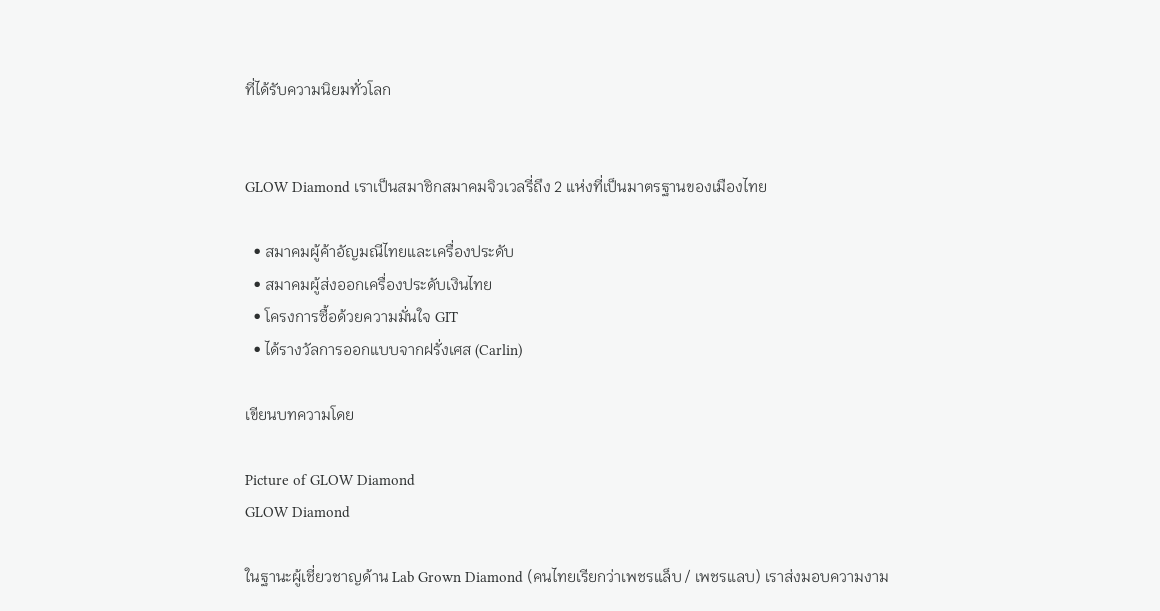ที่ได้รับความนิยมทั่วโลก


GLOW Diamond เราเป็นสมาชิกสมาคมจิวเวลรี่ถึง 2 แห่งที่เป็นมาตรฐานของเมืองไทย

  • สมาคมผู้ค้าอัญมณีไทยและเครื่องประดับ
  • สมาคมผู้ส่งออกเครื่องประดับเงินไทย
  • โครงการซื้อด้วยความมั่นใจ GIT
  • ได้รางวัลการออกแบบจากฝรั่งเศส (Carlin)

เขียนบทความโดย

Picture of GLOW Diamond
GLOW Diamond

ในฐานะผู้เชี่ยวชาญด้าน Lab Grown Diamond (คนไทยเรียกว่าเพชรแล็บ / เพชรแลบ) เราส่งมอบความงาม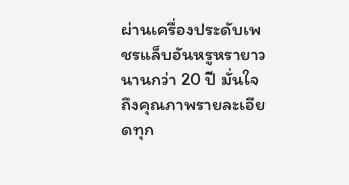ผ่านเครื่องประดับเพชรแล็บอันหรูหรายาวนานกว่า 20 ปี มั่นใจถึงคุณภาพรายละเอียดทุก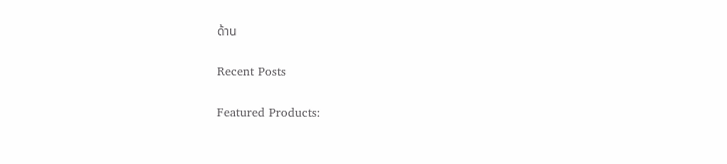ด้าน

Recent Posts

Featured Products: